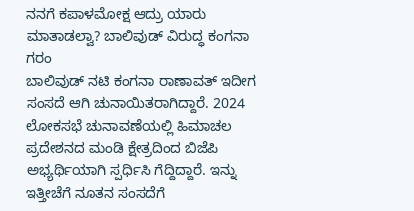ನನಗೆ ಕಪಾಳಮೋಕ್ಷ ಆದ್ರು ಯಾರು ಮಾತಾಡಲ್ವಾ? ಬಾಲಿವುಡ್ ವಿರುದ್ಧ ಕಂಗನಾ ಗರಂ
ಬಾಲಿವುಡ್ ನಟಿ ಕಂಗನಾ ರಾಣಾವತ್ ಇದೀಗ ಸಂಸದೆ ಆಗಿ ಚುನಾಯಿತರಾಗಿದ್ದಾರೆ. 2024 ಲೋಕಸಭೆ ಚುನಾವಣೆಯಲ್ಲಿ ಹಿಮಾಚಲ ಪ್ರದೇಶನದ ಮಂಡಿ ಕ್ಷೇತ್ರದಿಂದ ಬಿಜೆಪಿ ಅಭ್ಯರ್ಥಿಯಾಗಿ ಸ್ಪರ್ಧಿಸಿ ಗೆದ್ದಿದ್ದಾರೆ. ಇನ್ನು ಇತ್ತೀಚೆಗೆ ನೂತನ ಸಂಸದೆಗೆ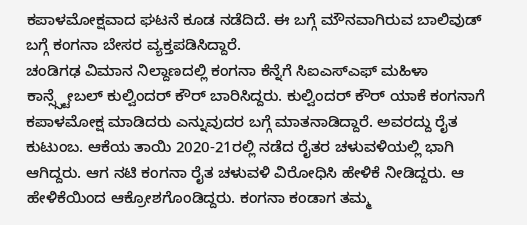ಕಪಾಳಮೋಕ್ಷವಾದ ಘಟನೆ ಕೂಡ ನಡೆದಿದೆ. ಈ ಬಗ್ಗೆ ಮೌನವಾಗಿರುವ ಬಾಲಿವುಡ್ ಬಗ್ಗೆ ಕಂಗನಾ ಬೇಸರ ವ್ಯಕ್ತಪಡಿಸಿದ್ದಾರೆ.
ಚಂಡಿಗಢ ವಿಮಾನ ನಿಲ್ದಾಣದಲ್ಲಿ ಕಂಗನಾ ಕೆನ್ನೆಗೆ ಸಿಐಎಸ್ಎಫ್ ಮಹಿಳಾ ಕಾನ್ಸ್ಸ್ಟೇಬಲ್ ಕುಲ್ವಿಂದರ್ ಕೌರ್ ಬಾರಿಸಿದ್ದರು. ಕುಲ್ವಿಂದರ್ ಕೌರ್ ಯಾಕೆ ಕಂಗನಾಗೆ ಕಪಾಳಮೋಕ್ಷ ಮಾಡಿದರು ಎನ್ನುವುದರ ಬಗ್ಗೆ ಮಾತನಾಡಿದ್ದಾರೆ. ಅವರದ್ದು ರೈತ ಕುಟುಂಬ. ಆಕೆಯ ತಾಯಿ 2020-21ರಲ್ಲಿ ನಡೆದ ರೈತರ ಚಳುವಳಿಯಲ್ಲಿ ಭಾಗಿ ಆಗಿದ್ದರು. ಆಗ ನಟಿ ಕಂಗನಾ ರೈತ ಚಳುವಳಿ ವಿರೋಧಿಸಿ ಹೇಳಿಕೆ ನೀಡಿದ್ದರು. ಆ ಹೇಳಿಕೆಯಿಂದ ಆಕ್ರೋಶಗೊಂಡಿದ್ದರು. ಕಂಗನಾ ಕಂಡಾಗ ತಮ್ಮ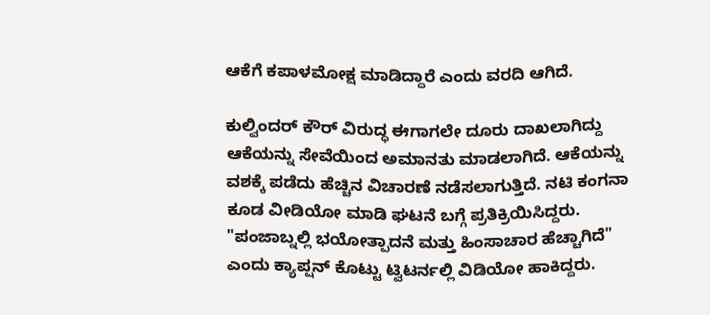ಆಕೆಗೆ ಕಪಾಳಮೋಕ್ಷ ಮಾಡಿದ್ದಾರೆ ಎಂದು ವರದಿ ಆಗಿದೆ.

ಕುಲ್ವಿಂದರ್ ಕೌರ್ ವಿರುದ್ಧ ಈಗಾಗಲೇ ದೂರು ದಾಖಲಾಗಿದ್ದು ಆಕೆಯನ್ನು ಸೇವೆಯಿಂದ ಅಮಾನತು ಮಾಡಲಾಗಿದೆ. ಆಕೆಯನ್ನು ವಶಕ್ಕೆ ಪಡೆದು ಹೆಚ್ಚಿನ ವಿಚಾರಣೆ ನಡೆಸಲಾಗುತ್ತಿದೆ. ನಟಿ ಕಂಗನಾ ಕೂಡ ವೀಡಿಯೋ ಮಾಡಿ ಘಟನೆ ಬಗ್ಗೆ ಪ್ರತಿಕ್ರಿಯಿಸಿದ್ದರು. "ಪಂಜಾಬ್ನಲ್ಲಿ ಭಯೋತ್ಪಾದನೆ ಮತ್ತು ಹಿಂಸಾಚಾರ ಹೆಚ್ಚಾಗಿದೆ" ಎಂದು ಕ್ಯಾಪ್ಷನ್ ಕೊಟ್ಟು ಟ್ವಿಟರ್ನಲ್ಲಿ ವಿಡಿಯೋ ಹಾಕಿದ್ದರು.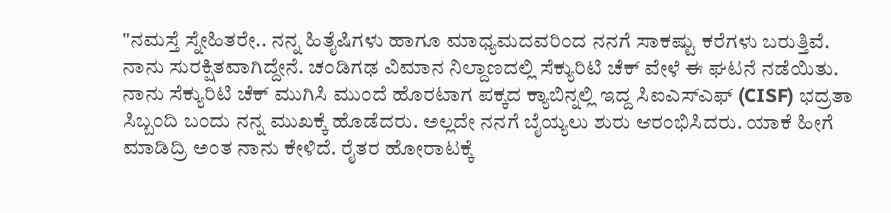"ನಮಸ್ತೆ ಸ್ನೇಹಿತರೇ.. ನನ್ನ ಹಿತೈಷಿಗಳು ಹಾಗೂ ಮಾಧ್ಯಮದವರಿಂದ ನನಗೆ ಸಾಕಷ್ಟು ಕರೆಗಳು ಬರುತ್ತಿವೆ. ನಾನು ಸುರಕ್ಷಿತವಾಗಿದ್ದೇನೆ. ಚಂಡಿಗಢ ವಿಮಾನ ನಿಲ್ದಾಣದಲ್ಲಿ ಸೆಕ್ಯುರಿಟಿ ಚೆಕ್ ವೇಳೆ ಈ ಘಟನೆ ನಡೆಯಿತು. ನಾನು ಸೆಕ್ಯುರಿಟಿ ಚೆಕ್ ಮುಗಿಸಿ ಮುಂದೆ ಹೊರಟಾಗ ಪಕ್ಕದ ಕ್ಯಾಬಿನ್ನಲ್ಲಿ ಇದ್ದ ಸಿಐಎಸ್ಎಫ್ (CISF) ಭದ್ರತಾ ಸಿಬ್ಬಂದಿ ಬಂದು ನನ್ನ ಮುಖಕ್ಕೆ ಹೊಡೆದರು. ಅಲ್ಲದೇ ನನಗೆ ಬೈಯ್ಯಲು ಶುರು ಆರಂಭಿಸಿದರು. ಯಾಕೆ ಹೀಗೆ ಮಾಡಿದ್ರಿ ಅಂತ ನಾನು ಕೇಳಿದೆ. ರೈತರ ಹೋರಾಟಕ್ಕೆ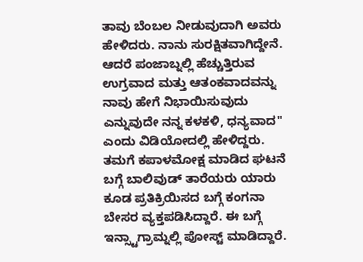ತಾವು ಬೆಂಬಲ ನೀಡುವುದಾಗಿ ಅವರು ಹೇಳಿದರು. ನಾನು ಸುರಕ್ಷಿತವಾಗಿದ್ದೇನೆ. ಆದರೆ ಪಂಜಾಬ್ನಲ್ಲಿ ಹೆಚ್ಚುತ್ತಿರುವ ಉಗ್ರವಾದ ಮತ್ತು ಆತಂಕವಾದವನ್ನು ನಾವು ಹೇಗೆ ನಿಭಾಯಿಸುವುದು ಎನ್ನುವುದೇ ನನ್ನ ಕಳಕಳಿ, ಧನ್ಯವಾದ" ಎಂದು ವಿಡಿಯೋದಲ್ಲಿ ಹೇಳಿದ್ದರು.
ತಮಗೆ ಕಪಾಳಮೋಕ್ಷ ಮಾಡಿದ ಘಟನೆ ಬಗ್ಗೆ ಬಾಲಿವುಡ್ ತಾರೆಯರು ಯಾರು ಕೂಡ ಪ್ರತಿಕ್ರಿಯಿಸದ ಬಗ್ಗೆ ಕಂಗನಾ ಬೇಸರ ವ್ಯಕ್ತಪಡಿಸಿದ್ದಾರೆ. ಈ ಬಗ್ಗೆ ಇನ್ಸ್ಟಾಗ್ರಾಮ್ನಲ್ಲಿ ಪೋಸ್ಟ್ ಮಾಡಿದ್ದಾರೆ.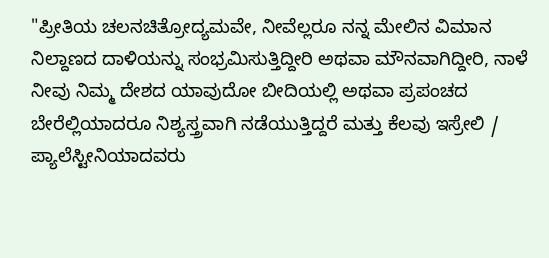"ಪ್ರೀತಿಯ ಚಲನಚಿತ್ರೋದ್ಯಮವೇ, ನೀವೆಲ್ಲರೂ ನನ್ನ ಮೇಲಿನ ವಿಮಾನ ನಿಲ್ದಾಣದ ದಾಳಿಯನ್ನು ಸಂಭ್ರಮಿಸುತ್ತಿದ್ದೀರಿ ಅಥವಾ ಮೌನವಾಗಿದ್ದೀರಿ, ನಾಳೆ ನೀವು ನಿಮ್ಮ ದೇಶದ ಯಾವುದೋ ಬೀದಿಯಲ್ಲಿ ಅಥವಾ ಪ್ರಪಂಚದ ಬೇರೆಲ್ಲಿಯಾದರೂ ನಿಶ್ಯಸ್ತ್ರವಾಗಿ ನಡೆಯುತ್ತಿದ್ದರೆ ಮತ್ತು ಕೆಲವು ಇಸ್ರೇಲಿ / ಪ್ಯಾಲೆಸ್ಟೀನಿಯಾದವರು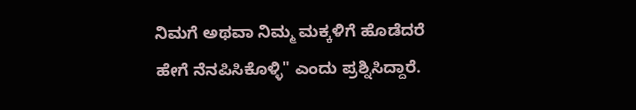ನಿಮಗೆ ಅಥವಾ ನಿಮ್ಮ ಮಕ್ಕಳಿಗೆ ಹೊಡೆದರೆ ಹೇಗೆ ನೆನಪಿಸಿಕೊಳ್ಳಿ" ಎಂದು ಪ್ರಶ್ನಿಸಿದ್ದಾರೆ.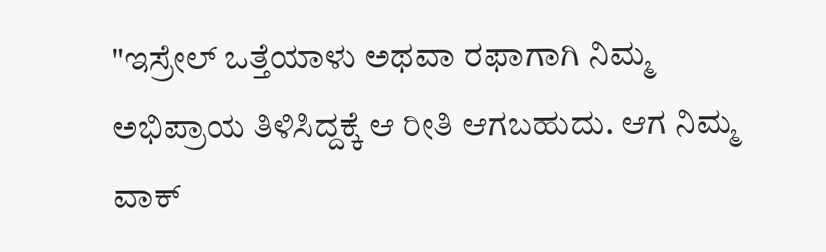"ಇಸ್ರೇಲ್ ಒತ್ತೆಯಾಳು ಅಥವಾ ರಫಾಗಾಗಿ ನಿಮ್ಮ ಅಭಿಪ್ರಾಯ ತಿಳಿಸಿದ್ದಕ್ಕೆ ಆ ರೀತಿ ಆಗಬಹುದು. ಆಗ ನಿಮ್ಮ ವಾಕ್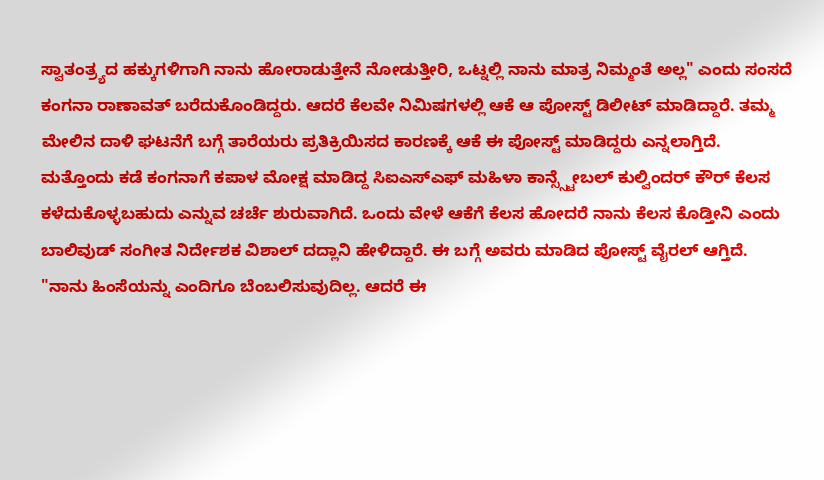ಸ್ವಾತಂತ್ರ್ಯದ ಹಕ್ಕುಗಳಿಗಾಗಿ ನಾನು ಹೋರಾಡುತ್ತೇನೆ ನೋಡುತ್ತೀರಿ, ಒಟ್ನಲ್ಲಿ ನಾನು ಮಾತ್ರ ನಿಮ್ಮಂತೆ ಅಲ್ಲ" ಎಂದು ಸಂಸದೆ ಕಂಗನಾ ರಾಣಾವತ್ ಬರೆದುಕೊಂಡಿದ್ದರು. ಆದರೆ ಕೆಲವೇ ನಿಮಿಷಗಳಲ್ಲಿ ಆಕೆ ಆ ಪೋಸ್ಟ್ ಡಿಲೀಟ್ ಮಾಡಿದ್ದಾರೆ. ತಮ್ಮ ಮೇಲಿನ ದಾಳಿ ಘಟನೆಗೆ ಬಗ್ಗೆ ತಾರೆಯರು ಪ್ರತಿಕ್ರಿಯಿಸದ ಕಾರಣಕ್ಕೆ ಆಕೆ ಈ ಪೋಸ್ಟ್ ಮಾಡಿದ್ದರು ಎನ್ನಲಾಗ್ತಿದೆ.
ಮತ್ತೊಂದು ಕಡೆ ಕಂಗನಾಗೆ ಕಪಾಳ ಮೋಕ್ಷ ಮಾಡಿದ್ದ ಸಿಐಎಸ್ಎಫ್ ಮಹಿಳಾ ಕಾನ್ಸ್ಸ್ಟೇಬಲ್ ಕುಲ್ವಿಂದರ್ ಕೌರ್ ಕೆಲಸ ಕಳೆದುಕೊಳ್ಳಬಹುದು ಎನ್ನುವ ಚರ್ಚೆ ಶುರುವಾಗಿದೆ. ಒಂದು ವೇಳೆ ಆಕೆಗೆ ಕೆಲಸ ಹೋದರೆ ನಾನು ಕೆಲಸ ಕೊಡ್ತೀನಿ ಎಂದು ಬಾಲಿವುಡ್ ಸಂಗೀತ ನಿರ್ದೇಶಕ ವಿಶಾಲ್ ದದ್ಲಾನಿ ಹೇಳಿದ್ದಾರೆ. ಈ ಬಗ್ಗೆ ಅವರು ಮಾಡಿದ ಪೋಸ್ಟ್ ವೈರಲ್ ಆಗ್ತಿದೆ.
"ನಾನು ಹಿಂಸೆಯನ್ನು ಎಂದಿಗೂ ಬೆಂಬಲಿಸುವುದಿಲ್ಲ. ಆದರೆ ಈ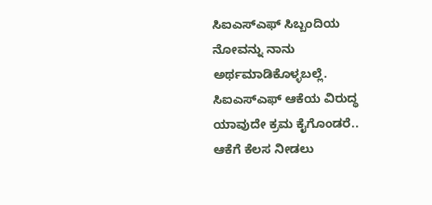ಸಿಐಎಸ್ಎಫ್ ಸಿಬ್ಬಂದಿಯ ನೋವನ್ನು ನಾನು ಅರ್ಥಮಾಡಿಕೊಳ್ಳಬಲ್ಲೆ. ಸಿಐಎಸ್ಎಫ್ ಆಕೆಯ ವಿರುದ್ಧ ಯಾವುದೇ ಕ್ರಮ ಕೈಗೊಂಡರೆ.. ಆಕೆಗೆ ಕೆಲಸ ನೀಡಲು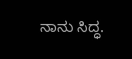ನಾನು ಸಿದ್ಧ.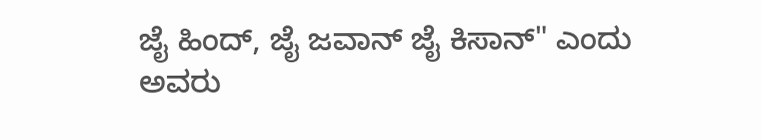ಜೈ ಹಿಂದ್, ಜೈ ಜವಾನ್ ಜೈ ಕಿಸಾನ್" ಎಂದು ಅವರು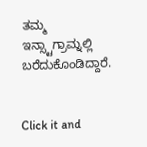ತಮ್ಮ ಇನ್ಸ್ಟಾಗ್ರಾಮ್ನಲ್ಲಿ ಬರೆದುಕೊಂಡಿದ್ದಾರೆ.


Click it and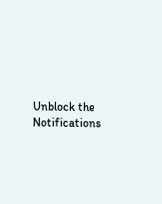Unblock the Notifications